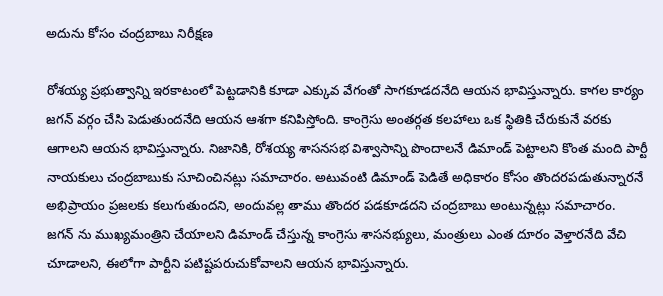అదును కోసం చంద్రబాబు నిరీక్షణ

రోశయ్య ప్రభుత్వాన్ని ఇరకాటంలో పెట్టడానికి కూడా ఎక్కువ వేగంతో సాగకూడదనేది ఆయన భావిస్తున్నారు. కాగల కార్యం జగన్ వర్గం చేసి పెడుతుందనేది ఆయన ఆశగా కనిపిస్తోంది. కాంగ్రెసు అంతర్గత కలహాలు ఒక స్థితికి చేరుకునే వరకు ఆగాలని ఆయన భావిస్తున్నారు. నిజానికి, రోశయ్య శాసనసభ విశ్వాసాన్ని పొందాలనే డిమాండ్ పెట్టాలని కొంత మంది పార్టీ నాయకులు చంద్రబాబుకు సూచించినట్లు సమాచారం. అటువంటి డిమాండ్ పెడితే అధికారం కోసం తొందరపడుతున్నారనే అభిప్రాయం ప్రజలకు కలుగుతుందని, అందువల్ల తాము తొందర పడకూడదని చంద్రబాబు అంటున్నట్లు సమాచారం.
జగన్ ను ముఖ్యమంత్రిని చేయాలని డిమాండ్ చేస్తున్న కాంగ్రెసు శాసనభ్యులు, మంత్రులు ఎంత దూరం వెళ్తారనేది వేచి చూడాలని, ఈలోగా పార్టీని పటిష్టపరుచుకోవాలని ఆయన భావిస్తున్నారు.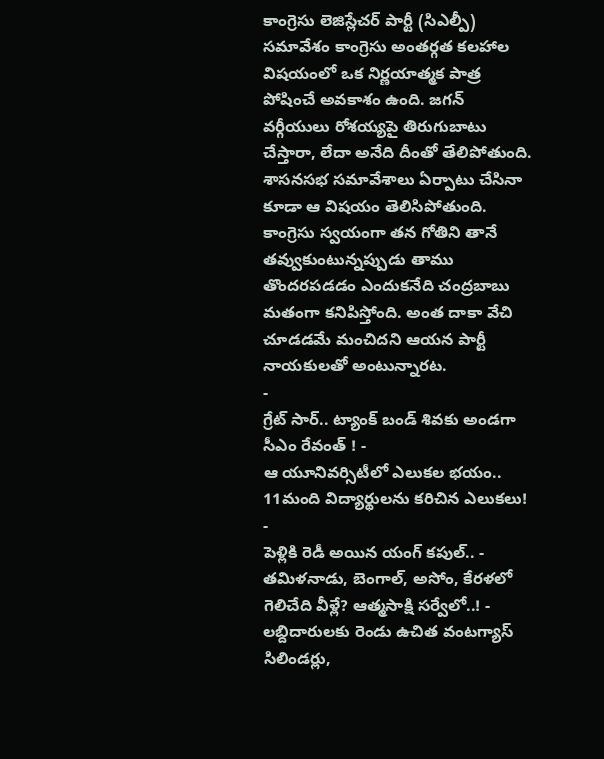కాంగ్రెసు లెజిస్లేచర్ పార్టీ (సిఎల్పీ) సమావేశం కాంగ్రెసు అంతర్గత కలహాల విషయంలో ఒక నిర్ణయాత్మక పాత్ర పోషించే అవకాశం ఉంది. జగన్ వర్గీయులు రోశయ్యపై తిరుగుబాటు చేస్తారా, లేదా అనేది దీంతో తేలిపోతుంది. శాసనసభ సమావేశాలు ఏర్పాటు చేసినా కూడా ఆ విషయం తెలిసిపోతుంది. కాంగ్రెసు స్వయంగా తన గోతిని తానే తవ్వుకుంటున్నప్పుడు తాము తొందరపడడం ఎందుకనేది చంద్రబాబు మతంగా కనిపిస్తోంది. అంత దాకా వేచి చూడడమే మంచిదని ఆయన పార్టీ నాయకులతో అంటున్నారట.
-
గ్రేట్ సార్.. ట్యాంక్ బండ్ శివకు అండగా సీఎం రేవంత్ ! -
ఆ యూనివర్సిటీలో ఎలుకల భయం.. 11మంది విద్యార్థులను కరిచిన ఎలుకలు! -
పెళ్లికి రెడీ అయిన యంగ్ కపుల్.. -
తమిళనాడు, బెంగాల్, అసోం, కేరళలో గెలిచేది వీళ్లే? ఆత్మసాక్షి సర్వేలో..! -
లబ్దిదారులకు రెండు ఉచిత వంటగ్యాస్ సిలిండర్లు,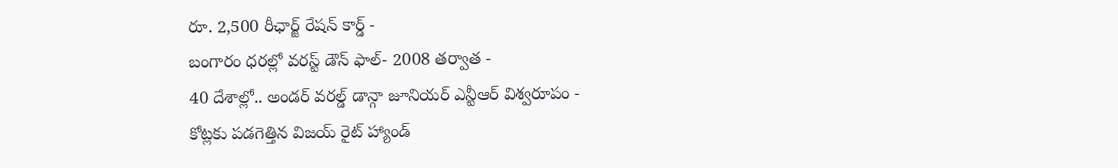రూ. 2,500 రీఛార్జ్ రేషన్ కార్డ్ -
బంగారం ధరల్లో వరస్ట్ డౌన్ ఫాల్- 2008 తర్వాత -
40 దేశాల్లో.. అండర్ వరల్డ్ డాన్గా జూనియర్ ఎన్టీఆర్ విశ్వరూపం -
కోట్లకు పడగెత్తిన విజయ్ రైట్ హ్యాండ్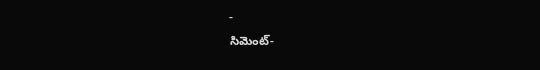-
సిమెంట్-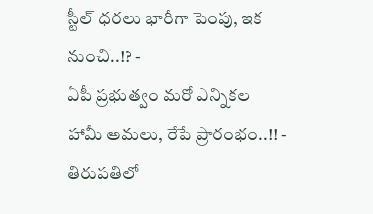స్టీల్ ధరలు భారీగా పెంపు, ఇక నుంచి..!? -
ఏపీ ప్రభుత్వం మరో ఎన్నికల హామీ అమలు, రేపే ప్రారంభం..!! -
తిరుపతిలో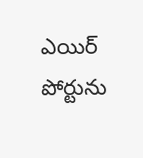ఎయిర్ పోర్టును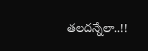తలదన్నేలా..!!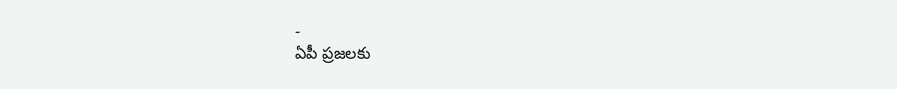-
ఏపీ ప్రజలకు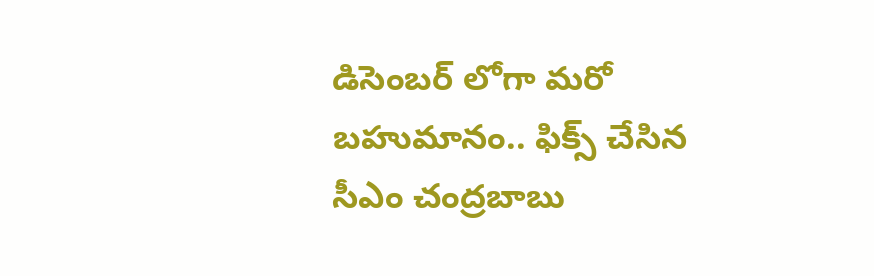డిసెంబర్ లోగా మరో బహుమానం.. ఫిక్స్ చేసిన సీఎం చంద్రబాబు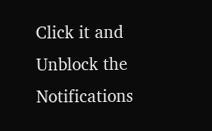Click it and Unblock the Notifications